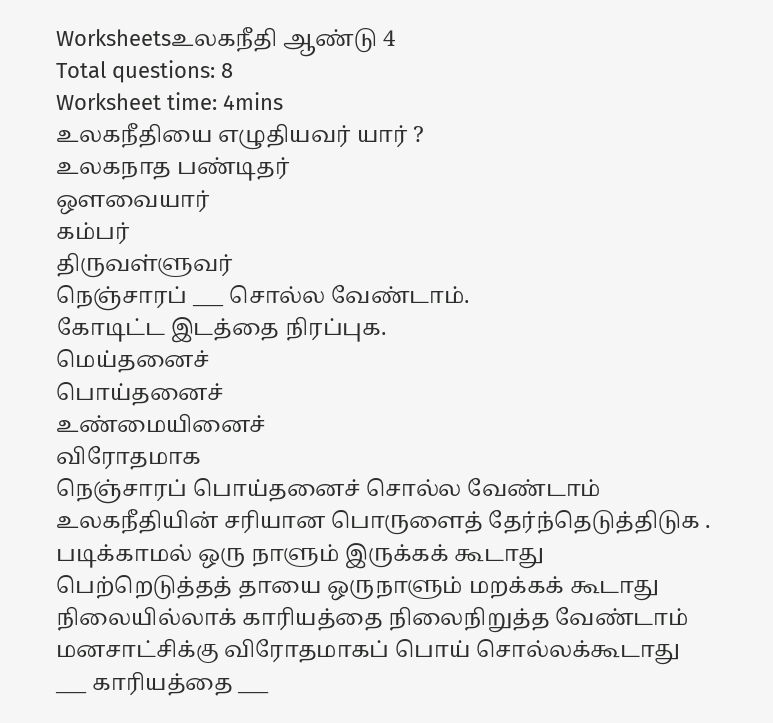Worksheetsஉலகநீதி ஆண்டு 4
Total questions: 8
Worksheet time: 4mins
உலகநீதியை எழுதியவர் யார் ?
உலகநாத பண்டிதர்
ஔவையார்
கம்பர்
திருவள்ளுவர்
நெஞ்சாரப் ___ சொல்ல வேண்டாம்.
கோடிட்ட இடத்தை நிரப்புக.
மெய்தனைச்
பொய்தனைச்
உண்மையினைச்
விரோதமாக
நெஞ்சாரப் பொய்தனைச் சொல்ல வேண்டாம்
உலகநீதியின் சரியான பொருளைத் தேர்ந்தெடுத்திடுக .
படிக்காமல் ஒரு நாளும் இருக்கக் கூடாது
பெற்றெடுத்தத் தாயை ஒருநாளும் மறக்கக் கூடாது
நிலையில்லாக் காரியத்தை நிலைநிறுத்த வேண்டாம்
மனசாட்சிக்கு விரோதமாகப் பொய் சொல்லக்கூடாது
___ காரியத்தை ___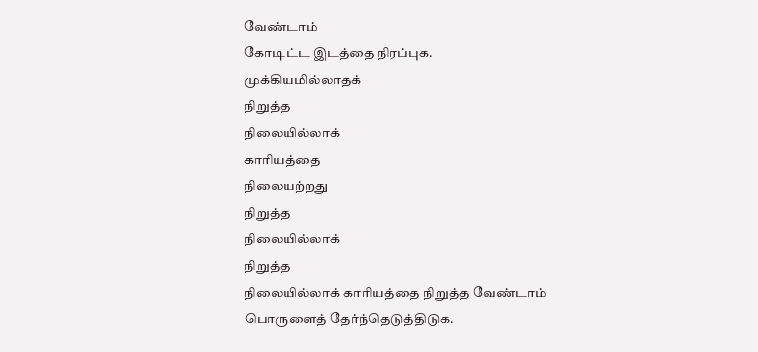வேண்டாம்
கோடிட்ட இடத்தை நிரப்புக.
முக்கியமில்லாதக்
நிறுத்த
நிலையில்லாக்
காரியத்தை
நிலையற்றது
நிறுத்த
நிலையில்லாக்
நிறுத்த
நிலையில்லாக் காரியத்தை நிறுத்த வேண்டாம்
பொருளைத் தேர்ந்தெடுத்திடுக.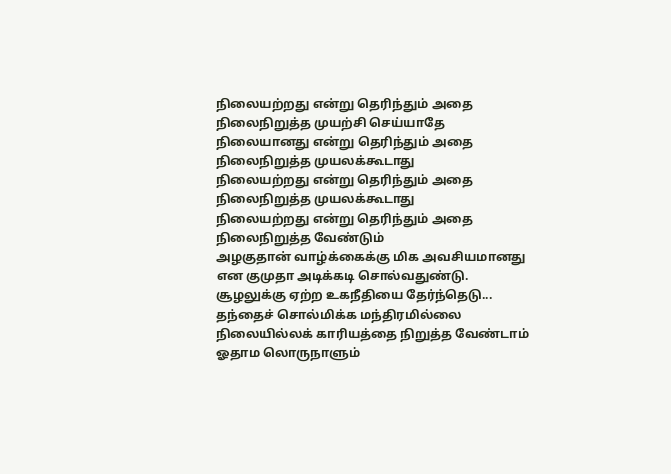நிலையற்றது என்று தெரிந்தும் அதை நிலைநிறுத்த முயற்சி செய்யாதே
நிலையானது என்று தெரிந்தும் அதை நிலைநிறுத்த முயலக்கூடாது
நிலையற்றது என்று தெரிந்தும் அதை நிலைநிறுத்த முயலக்கூடாது
நிலையற்றது என்று தெரிந்தும் அதை நிலைநிறுத்த வேண்டும்
அழகுதான் வாழ்க்கைக்கு மிக அவசியமானது என குமுதா அடிக்கடி சொல்வதுண்டு.
சூழலுக்கு ஏற்ற உகநீதியை தேர்ந்தெடு...
தந்தைச் சொல்மிக்க மந்திரமில்லை
நிலையில்லக் காரியத்தை நிறுத்த வேண்டாம்
ஓதாம லொருநாளும்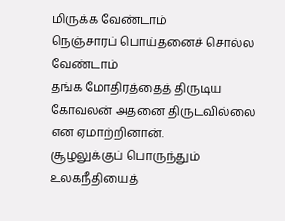மிருக்க வேண்டாம்
நெஞ்சாரப் பொய்தனைச் சொல்ல வேண்டாம்
தங்க மோதிரத்தைத் திருடிய கோவலன் அதனை திருடவில்லை என ஏமாற்றினான்.
சூழலுக்குப் பொருந்தும் உலகநீதியைத்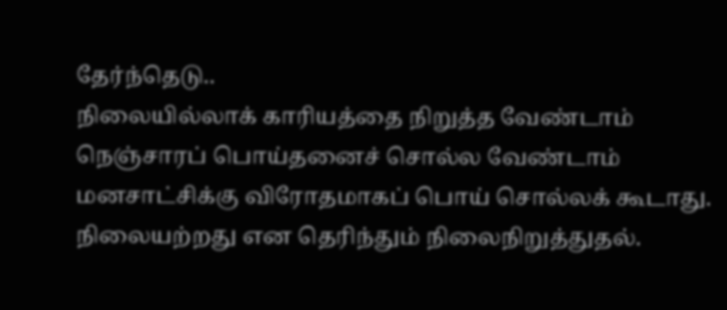தேர்ந்தெடு..
நிலையில்லாக் காரியத்தை நிறுத்த வேண்டாம்
நெஞ்சாரப் பொய்தனைச் சொல்ல வேண்டாம்
மனசாட்சிக்கு விரோதமாகப் பொய் சொல்லக் கூடாது.
நிலையற்றது என தெரிந்தும் நிலைநிறுத்துதல்.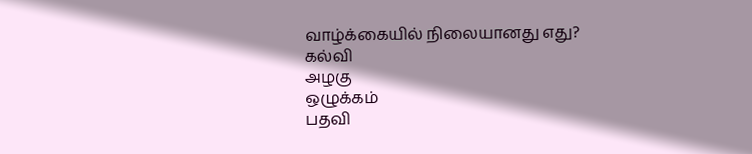வாழ்க்கையில் நிலையானது எது?
கல்வி
அழகு
ஒழுக்கம்
பதவி